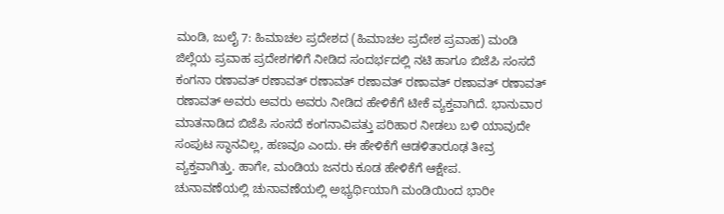ಮಂಡಿ, ಜುಲೈ 7: ಹಿಮಾಚಲ ಪ್ರದೇಶದ (ಹಿಮಾಚಲ ಪ್ರದೇಶ ಪ್ರವಾಹ) ಮಂಡಿ ಜಿಲ್ಲೆಯ ಪ್ರವಾಹ ಪ್ರದೇಶಗಳಿಗೆ ನೀಡಿದ ಸಂದರ್ಭದಲ್ಲಿ ನಟಿ ಹಾಗೂ ಬಿಜೆಪಿ ಸಂಸದೆ ಕಂಗನಾ ರಣಾವತ್ ರಣಾವತ್ ರಣಾವತ್ ರಣಾವತ್ ರಣಾವತ್ ರಣಾವತ್ ರಣಾವತ್ ರಣಾವತ್ ಅವರು ಅವರು ಅವರು ನೀಡಿದ ಹೇಳಿಕೆಗೆ ಟೀಕೆ ವ್ಯಕ್ತವಾಗಿದೆ. ಭಾನುವಾರ ಮಾತನಾಡಿದ ಬಿಜೆಪಿ ಸಂಸದೆ ಕಂಗನಾವಿಪತ್ತು ಪರಿಹಾರ ನೀಡಲು ಬಳಿ ಯಾವುದೇ ಸಂಪುಟ ಸ್ಥಾನವಿಲ್ಲ, ಹಣವೂ ಎಂದು. ಈ ಹೇಳಿಕೆಗೆ ಆಡಳಿತಾರೂಢ ತೀವ್ರ ವ್ಯಕ್ತವಾಗಿತ್ತು. ಹಾಗೇ, ಮಂಡಿಯ ಜನರು ಕೂಡ ಹೇಳಿಕೆಗೆ ಆಕ್ಷೇಪ.
ಚುನಾವಣೆಯಲ್ಲಿ ಚುನಾವಣೆಯಲ್ಲಿ ಅಭ್ಯರ್ಥಿಯಾಗಿ ಮಂಡಿಯಿಂದ ಭಾರೀ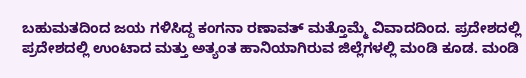ಬಹುಮತದಿಂದ ಜಯ ಗಳಿಸಿದ್ದ ಕಂಗನಾ ರಣಾವತ್ ಮತ್ತೊಮ್ಮೆ ವಿವಾದದಿಂದ. ಪ್ರದೇಶದಲ್ಲಿ ಪ್ರದೇಶದಲ್ಲಿ ಉಂಟಾದ ಮತ್ತು ಅತ್ಯಂತ ಹಾನಿಯಾಗಿರುವ ಜಿಲ್ಲೆಗಳಲ್ಲಿ ಮಂಡಿ ಕೂಡ. ಮಂಡಿ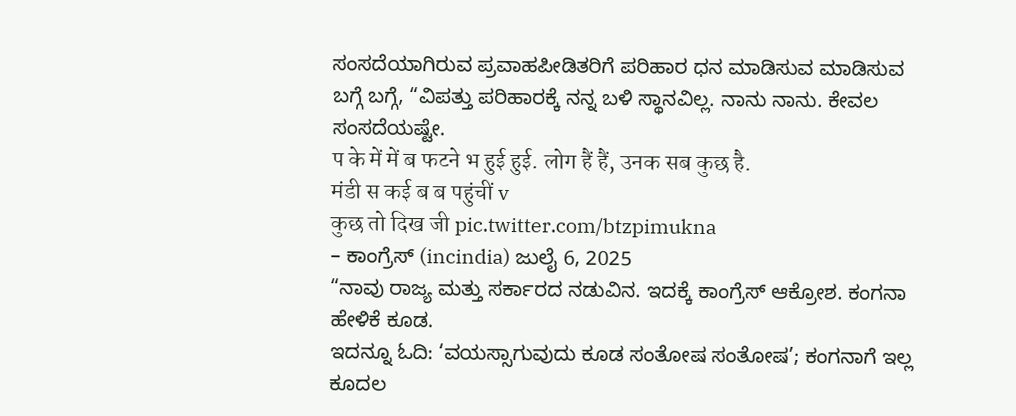ಸಂಸದೆಯಾಗಿರುವ ಪ್ರವಾಹಪೀಡಿತರಿಗೆ ಪರಿಹಾರ ಧನ ಮಾಡಿಸುವ ಮಾಡಿಸುವ ಬಗ್ಗೆ ಬಗ್ಗೆ, “ವಿಪತ್ತು ಪರಿಹಾರಕ್ಕೆ ನನ್ನ ಬಳಿ ಸ್ಥಾನವಿಲ್ಲ. ನಾನು ನಾನು. ಕೇವಲ ಸಂಸದೆಯಷ್ಟೇ.
प के में में ब फटने भ हुई हुई. लोग हैं हैं, उनक सब कुछ है.
मंडी स कई ब ब पहुंचीं v
कुछ तो दिख जी pic.twitter.com/btzpimukna
– ಕಾಂಗ್ರೆಸ್ (incindia) ಜುಲೈ 6, 2025
“ನಾವು ರಾಜ್ಯ ಮತ್ತು ಸರ್ಕಾರದ ನಡುವಿನ. ಇದಕ್ಕೆ ಕಾಂಗ್ರೆಸ್ ಆಕ್ರೋಶ. ಕಂಗನಾ ಹೇಳಿಕೆ ಕೂಡ.
ಇದನ್ನೂ ಓದಿ: ‘ವಯಸ್ಸಾಗುವುದು ಕೂಡ ಸಂತೋಷ ಸಂತೋಷ’; ಕಂಗನಾಗೆ ಇಲ್ಲ ಕೂದಲ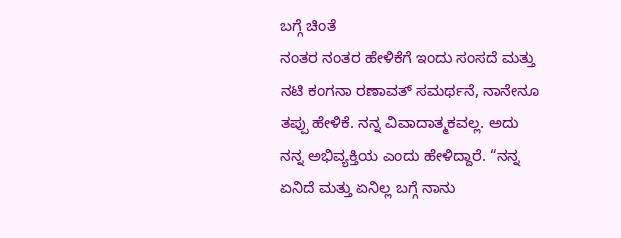ಬಗ್ಗೆ ಚಿಂತೆ
ನಂತರ ನಂತರ ಹೇಳಿಕೆಗೆ ಇಂದು ಸಂಸದೆ ಮತ್ತು ನಟಿ ಕಂಗನಾ ರಣಾವತ್ ಸಮರ್ಥನೆ, ನಾನೇನೂ ತಪ್ಪು ಹೇಳಿಕೆ. ನನ್ನ ವಿವಾದಾತ್ಮಕವಲ್ಲ. ಅದು ನನ್ನ ಅಭಿವ್ಯಕ್ತಿಯ ಎಂದು ಹೇಳಿದ್ದಾರೆ. “ನನ್ನ ಏನಿದೆ ಮತ್ತು ಏನಿಲ್ಲ ಬಗ್ಗೆ ನಾನು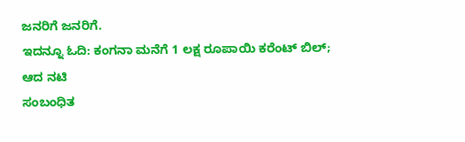ಜನರಿಗೆ ಜನರಿಗೆ.
ಇದನ್ನೂ ಓದಿ: ಕಂಗನಾ ಮನೆಗೆ 1 ಲಕ್ಷ ರೂಪಾಯಿ ಕರೆಂಟ್ ಬಿಲ್; ಆದ ನಟಿ
ಸಂಬಂಧಿತ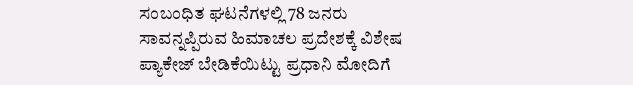ಸಂಬಂಧಿತ ಘಟನೆಗಳಲ್ಲಿ 78 ಜನರು ಸಾವನ್ನಪ್ಪಿರುವ ಹಿಮಾಚಲ ಪ್ರದೇಶಕ್ಕೆ ವಿಶೇಷ ಪ್ಯಾಕೇಜ್ ಬೇಡಿಕೆಯಿಟ್ಟು ಪ್ರಧಾನಿ ಮೋದಿಗೆ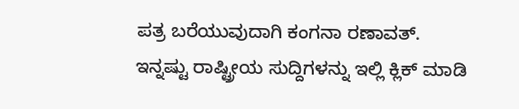ಪತ್ರ ಬರೆಯುವುದಾಗಿ ಕಂಗನಾ ರಣಾವತ್.
ಇನ್ನಷ್ಟು ರಾಷ್ಟ್ರೀಯ ಸುದ್ದಿಗಳನ್ನು ಇಲ್ಲಿ ಕ್ಲಿಕ್ ಮಾಡಿ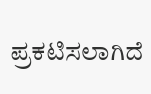ಪ್ರಕಟಿಸಲಾಗಿದೆ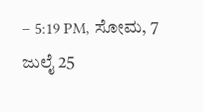– 5:19 PM, ಸೋಮ, 7 ಜುಲೈ 25